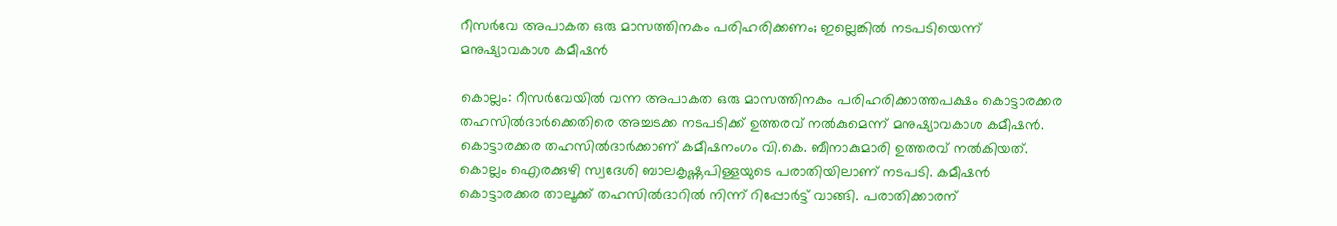റീസർവേ അപാകത ഒരു മാസത്തിനകം പരിഹരിക്കണം; ഇല്ലെങ്കിൽ നടപടിയെന്ന് മനുഷ്യാവകാശ കമീഷൻ

കൊല്ലം: റീസർവേയിൽ വന്ന അപാകത ഒരു മാസത്തിനകം പരിഹരിക്കാത്തപക്ഷം കൊട്ടാരക്കര തഹസിൽദാർക്കെതിരെ അച്ചടക്ക നടപടിക്ക് ഉത്തരവ് നൽകുമെന്ന് മനുഷ്യാവകാശ കമീഷൻ. കൊട്ടാരക്കര തഹസിൽദാർക്കാണ് കമീഷനംഗം വി.കെ. ബീനാകുമാരി ഉത്തരവ് നൽകിയത്. കൊല്ലം ഐരക്കുഴി സ്വദേശി ബാലകൃഷ്ണപിള്ളയുടെ പരാതിയിലാണ് നടപടി. കമീഷൻ കൊട്ടാരക്കര താലൂക്ക് തഹസിൽദാറിൽ നിന്ന് റിപ്പോർട്ട് വാങ്ങി. പരാതിക്കാരന്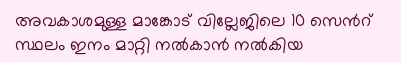അവകാശമുള്ള മാങ്കോട് വില്ലേജിലെ 10 സെന്‍റ് സ്ഥലം ഇനം മാറ്റി നൽകാൻ നൽകിയ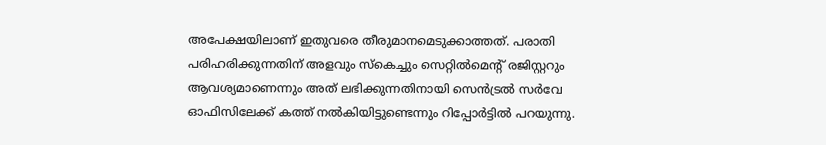അപേക്ഷയിലാണ് ഇതുവരെ തീരുമാനമെടുക്കാത്തത്. പരാതി പരിഹരിക്കുന്നതിന് അളവും സ്കെച്ചും സെറ്റിൽമെന്‍റ് രജിസ്റ്ററും ആവശ്യമാണെന്നും അത് ലഭിക്കുന്നതിനായി സെൻട്രൽ സർവേ ഓഫിസിലേക്ക് കത്ത് നൽകിയിട്ടുണ്ടെന്നും റിപ്പോർട്ടിൽ പറയുന്നു.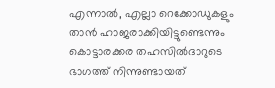എന്നാൽ, എല്ലാ റെക്കോഡുകളും താൻ ഹാജരാക്കിയിട്ടുണ്ടെന്നും കൊട്ടാരക്കര തഹസിൽദാറുടെ ഭാഗത്ത് നിന്നുണ്ടായത്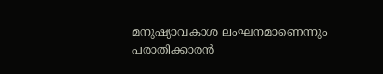മനുഷ്യാവകാശ ലംഘനമാണെന്നും പരാതിക്കാരൻ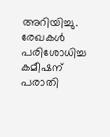അറിയിച്ചു. രേഖകൾ പരിശോധിച്ച കമീഷന് പരാതി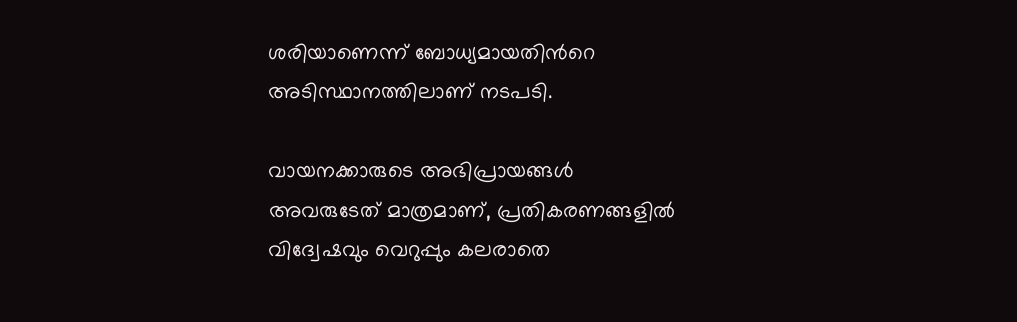ശരിയാണെന്ന് ബോധ്യമായതിന്‍റെ അടിസ്ഥാനത്തിലാണ് നടപടി.

വായനക്കാരുടെ അഭിപ്രായങ്ങള്‍ അവരുടേത് മാത്രമാണ്, പ്രതികരണങ്ങളിൽ വിദ്വേഷവും വെറുപ്പും കലരാതെ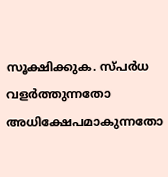സൂക്ഷിക്കുക. സ്പർധ വളർത്തുന്നതോ അധിക്ഷേപമാകുന്നതോ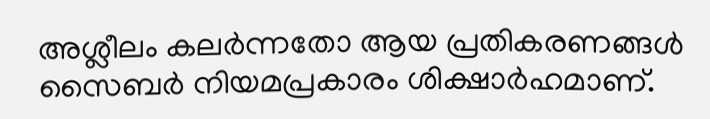അശ്ലീലം കലർന്നതോ ആയ പ്രതികരണങ്ങൾ സൈബർ നിയമപ്രകാരം ശിക്ഷാർഹമാണ്.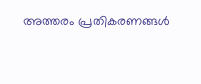അത്തരം പ്രതികരണങ്ങൾ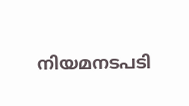നിയമനടപടി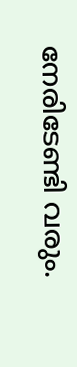നേരിടേണ്ടി വരും.